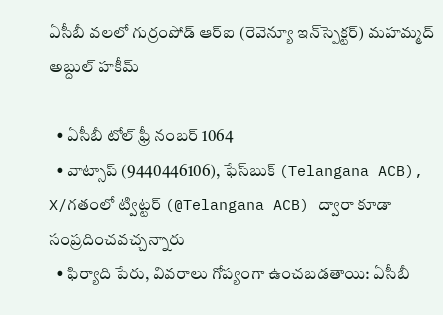ఏసీబీ వ‌ల‌లో గుర్రంపోడ్ ఆర్ఐ (రెవెన్యూ ఇన్‌స్పెక్ట‌ర్) మ‌హ‌మ్మ‌ద్ అబ్దుల్ హ‌కీమ్

  • ఏసీబీ టోల్ ఫ్రీ నంబర్ 1064
  • వాట్సాప్ (9440446106), ఫేస్‌బుక్ (Telangana ACB), X/గతంలో ట్విట్టర్ (@Telangana ACB) ద్వారా కూడా సంప్రదించవచ్చ‌న్నారు
  • ఫిర్యాది పేరు, వివరాలు గోప్యంగా ఉంచబడతాయి: ఏసీబీ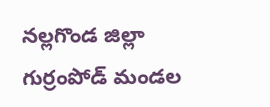న‌ల్ల‌గొండ జిల్లా గుర్రంపోడ్ మండ‌ల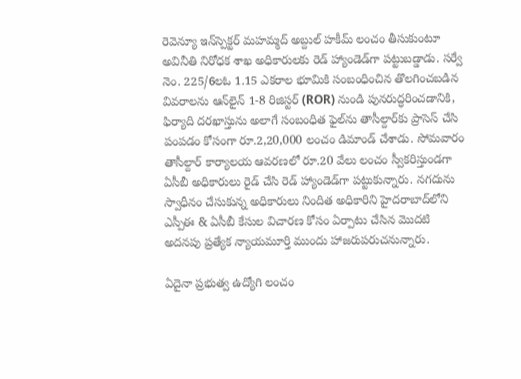రెవెన్యూ ఇన్‌స్పెక్ట‌ర్ మ‌హ‌మ్మ‌ద్ అబ్దుల్ హ‌కీమ్ లంచం తీసుకుంటూ అవినీతి నిరోధ‌క శాఖ అధికారుల‌కు రెడ్ హ్యాండెడ్‌గా ప‌ట్టుబ‌డ్డాడు. సర్వే నెం. 225/6ల‌ఓ 1.15 ఎక‌రాల‌ భూమికి సంబంధించిన తొలగించబడిన వివరాలను ఆన్‌లైన్ 1-8 రిజిస్టర్ (ROR) నుండి పునరుద్ధరించడానికి, ఫిర్యాది దరఖాస్తును అలాగే సంబంధిత ఫైల్‌ను తాసీల్దార్‌కు ప్రాసెస్ చేసి పంపడం కోసంగా రూ.2,20,000 లంచం డిమాండ్ చేశాడు. సోమ‌వారం తాసీల్దార్ కార్యాల‌య ఆవ‌ర‌ణ‌లో రూ.20 వేలు లంచం స్వీక‌రిస్తుండ‌గా ఏసీబీ అధికారులు రైడ్ చేసి రెడ్ హ్యాండెడ్‌గా ప‌ట్టుకున్నారు. న‌గ‌దును స్వాధీనం చేసుకున్న అధికారులు నిందిత అధికారిని హైదరాబాద్‌లోని ఎస్పీఈ & ఏసీబీ కేసుల విచారణ కోసం ఏర్పాటు చేసిన మొదటి అదనపు ప్రత్యేక న్యాయమూర్తి ముందు హాజరుపరుచ‌నున్నారు.

ఏదైనా ప్రభుత్వ ఉద్యోగి లంచం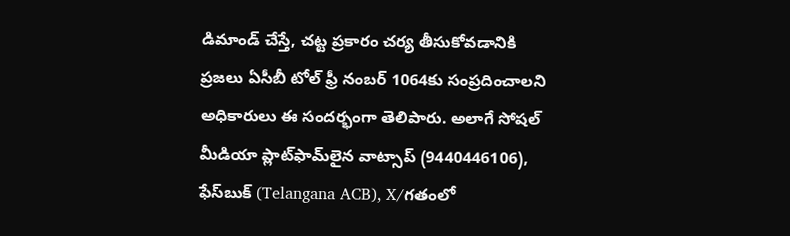డిమాండ్ చేస్తే, చట్ట ప్రకారం చర్య తీసుకోవడానికి ప్రజలు ఏసీబీ టోల్ ఫ్రీ నంబర్ 1064కు సంప్రదించాల‌ని అధికారులు ఈ సంద‌ర్భంగా తెలిపారు. అలాగే సోషల్ మీడియా ప్లాట్‌ఫామ్‌లైన వాట్సాప్ (9440446106), ఫేస్‌బుక్ (Telangana ACB), X/గతంలో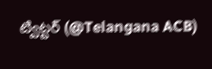ట్విట్టర్ (@Telangana ACB)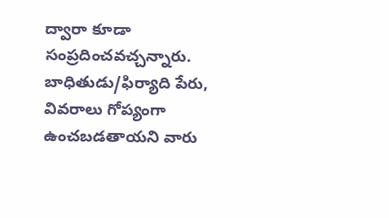ద్వారా కూడా సంప్రదించవచ్చ‌న్నారు. బాధితుడు/ఫిర్యాది పేరు, వివరాలు గోప్యంగా ఉంచబడతాయ‌ని వారు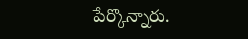పేర్కొన్నారు.